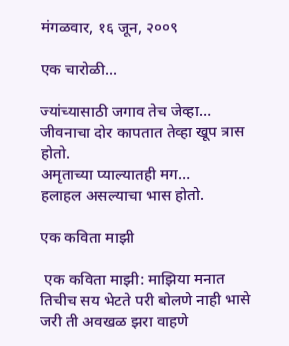मंगळवार, १६ जून, २००९

एक चारोळी...

ज्यांच्यासाठी जगाव तेच जेव्हा…
जीवनाचा दोर कापतात तेव्हा खूप त्रास होतो.
अमृताच्या प्याल्यातही मग…
हलाहल असल्याचा भास होतो.

एक कविता माझी

 एक कविता माझी: माझिया मनात तिचीच सय भेटते परी बोलणे नाही भासे जरी ती अवखळ झरा वाहणे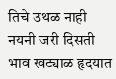तिचे उथळ नाही नयनी जरी दिसती भाव खट्याळ हृदयात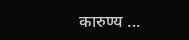कारुण्य ...